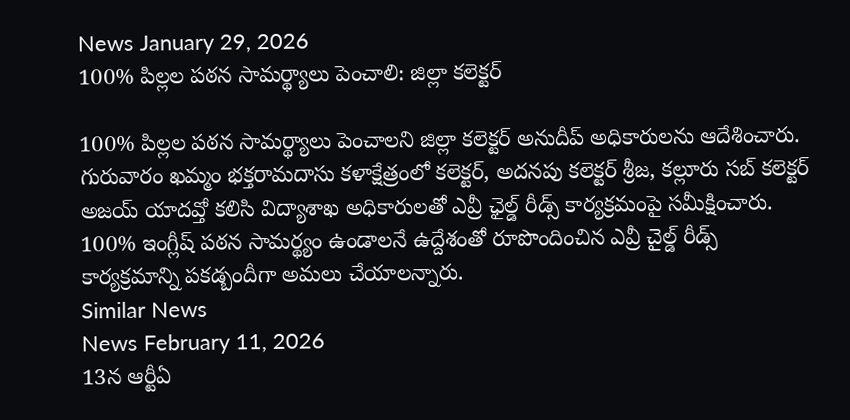News January 29, 2026
100% పిల్లల పఠన సామర్థ్యాలు పెంచాలి: జిల్లా కలెక్టర్

100% పిల్లల పఠన సామర్థ్యాలు పెంచాలని జిల్లా కలెక్టర్ అనుదీప్ అధికారులను ఆదేశించారు. గురువారం ఖమ్మం భక్తరామదాసు కళాక్షేత్రంలో కలెక్టర్, అదనపు కలెక్టర్ శ్రీజ, కల్లూరు సబ్ కలెక్టర్ అజయ్ యాదవ్తో కలిసి విద్యాశాఖ అధికారులతో ఎవ్రీ ఛైల్డ్ రీడ్స్ కార్యక్రమంపై సమీక్షించారు. 100% ఇంగ్లీష్ పఠన సామర్థ్యం ఉండాలనే ఉద్దేశంతో రూపొందించిన ఎవ్రీ చైల్డ్ రీడ్స్ కార్యక్రమాన్ని పకడ్బందీగా అమలు చేయాలన్నారు.
Similar News
News February 11, 2026
13న ఆర్టీఏ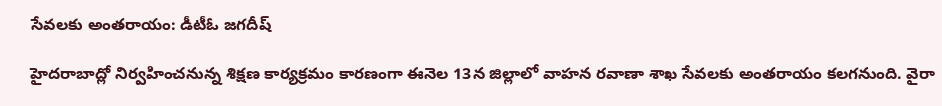సేవలకు అంతరాయం: డీటీఓ జగదీష్

హైదరాబాద్లో నిర్వహించనున్న శిక్షణ కార్యక్రమం కారణంగా ఈనెల 13న జిల్లాలో వాహన రవాణా శాఖ సేవలకు అంతరాయం కలగనుంది. వైరా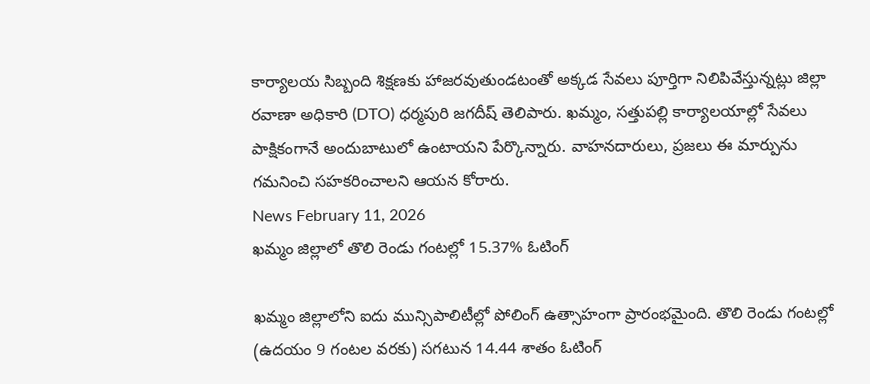కార్యాలయ సిబ్బంది శిక్షణకు హాజరవుతుండటంతో అక్కడ సేవలు పూర్తిగా నిలిపివేస్తున్నట్లు జిల్లా రవాణా అధికారి (DTO) ధర్మపురి జగదీష్ తెలిపారు. ఖమ్మం, సత్తుపల్లి కార్యాలయాల్లో సేవలు పాక్షికంగానే అందుబాటులో ఉంటాయని పేర్కొన్నారు. వాహనదారులు, ప్రజలు ఈ మార్పును గమనించి సహకరించాలని ఆయన కోరారు.
News February 11, 2026
ఖమ్మం జిల్లాలో తొలి రెండు గంటల్లో 15.37% ఓటింగ్

ఖమ్మం జిల్లాలోని ఐదు మున్సిపాలిటీల్లో పోలింగ్ ఉత్సాహంగా ప్రారంభమైంది. తొలి రెండు గంటల్లో (ఉదయం 9 గంటల వరకు) సగటున 14.44 శాతం ఓటింగ్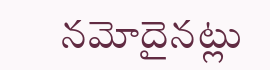నమోదైనట్లు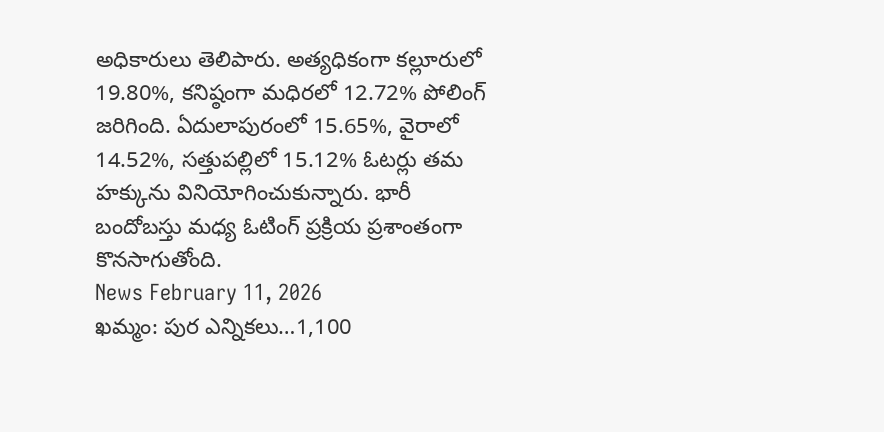అధికారులు తెలిపారు. అత్యధికంగా కల్లూరులో 19.80%, కనిష్ఠంగా మధిరలో 12.72% పోలింగ్ జరిగింది. ఏదులాపురంలో 15.65%, వైరాలో 14.52%, సత్తుపల్లిలో 15.12% ఓటర్లు తమ హక్కును వినియోగించుకున్నారు. భారీ బందోబస్తు మధ్య ఓటింగ్ ప్రక్రియ ప్రశాంతంగా కొనసాగుతోంది.
News February 11, 2026
ఖమ్మం: పుర ఎన్నికలు…1,100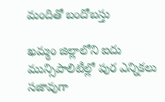మందితో బందోబస్తు

ఖమ్మం జిల్లాలోని ఐదు మున్సిపాలిటీల్లో పుర ఎన్నికలు సజావుగా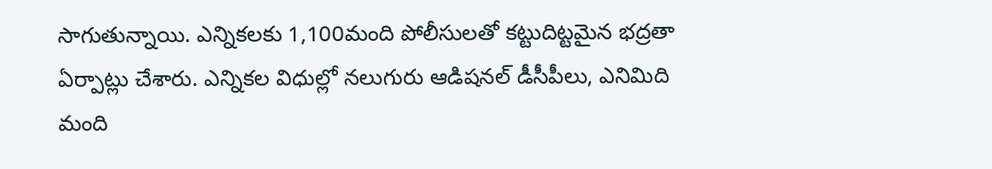సాగుతున్నాయి. ఎన్నికలకు 1,100మంది పోలీసులతో కట్టుదిట్టమైన భద్రతా ఏర్పాట్లు చేశారు. ఎన్నికల విధుల్లో నలుగురు ఆడిషనల్ డీసీపీలు, ఎనిమిది మంది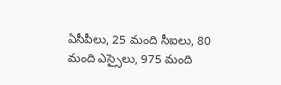ఏసీపీలు, 25 మంది సీఐలు, 80 మంది ఎస్సైలు, 975 మంది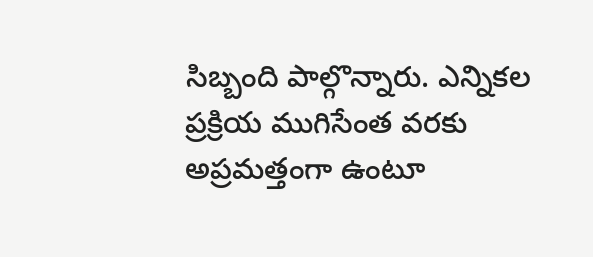సిబ్బంది పాల్గొన్నారు. ఎన్నికల ప్రక్రియ ముగిసేంత వరకు అప్రమత్తంగా ఉంటూ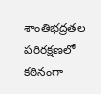శాంతిభద్రతల పరిరక్షణలో కఠినంగా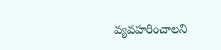వ్యవహరించాలని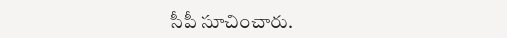సీపీ సూచించారు.